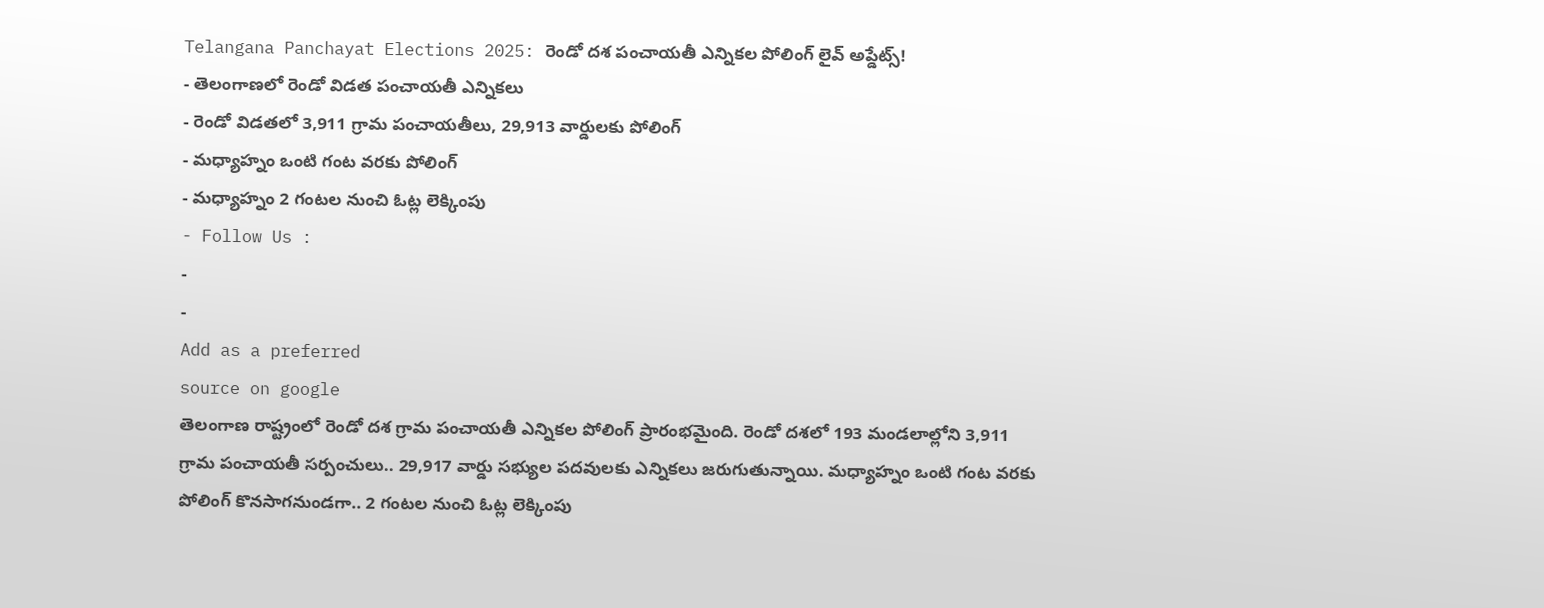Telangana Panchayat Elections 2025: రెండో దశ పంచాయతీ ఎన్నికల పోలింగ్ లైవ్ అప్డేట్స్!
- తెలంగాణలో రెండో విడత పంచాయతీ ఎన్నికలు
- రెండో విడతలో 3,911 గ్రామ పంచాయతీలు, 29,913 వార్డులకు పోలింగ్
- మధ్యాహ్నం ఒంటి గంట వరకు పోలింగ్
- మధ్యాహ్నం 2 గంటల నుంచి ఓట్ల లెక్కింపు
- Follow Us :
-
-
Add as a preferred
source on google
తెలంగాణ రాష్ట్రంలో రెండో దశ గ్రామ పంచాయతీ ఎన్నికల పోలింగ్ ప్రారంభమైంది. రెండో దశలో 193 మండలాల్లోని 3,911 గ్రామ పంచాయతీ సర్పంచులు.. 29,917 వార్డు సభ్యుల పదవులకు ఎన్నికలు జరుగుతున్నాయి. మధ్యాహ్నం ఒంటి గంట వరకు పోలింగ్ కొనసాగనుండగా.. 2 గంటల నుంచి ఓట్ల లెక్కింపు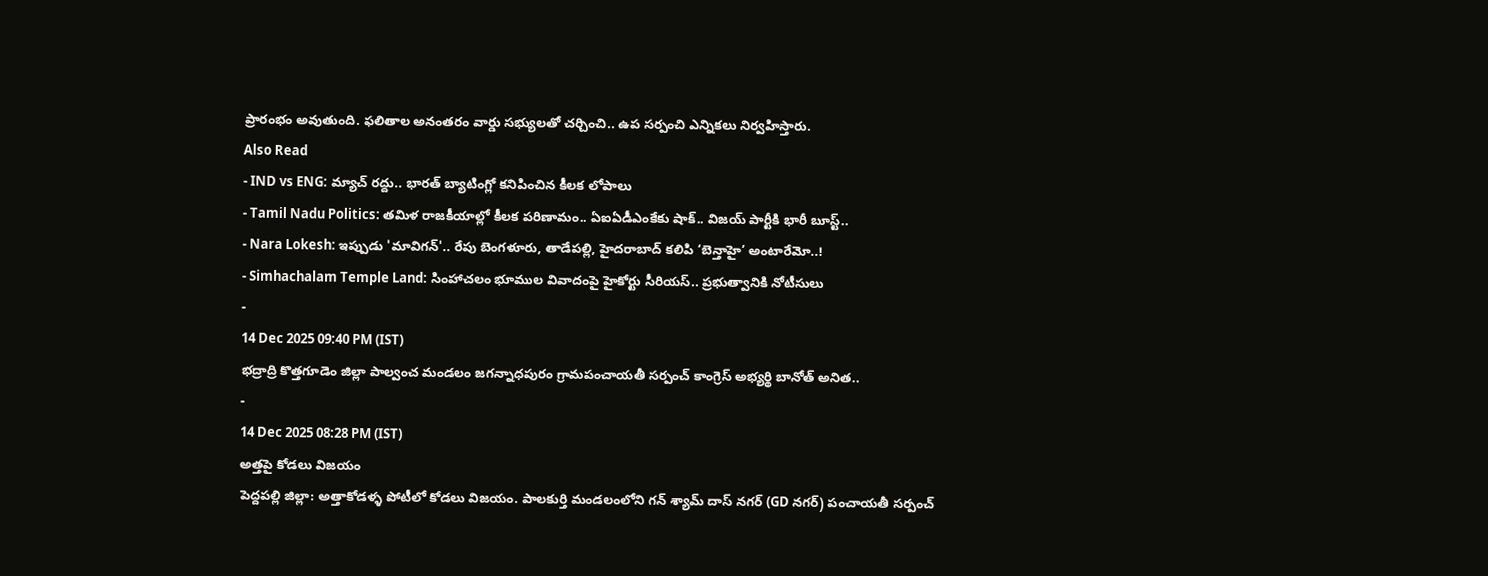ప్రారంభం అవుతుంది. ఫలితాల అనంతరం వార్డు సభ్యులతో చర్చించి.. ఉప సర్పంచి ఎన్నికలు నిర్వహిస్తారు.
Also Read
- IND vs ENG: మ్యాచ్ రద్దు.. భారత్ బ్యాటింగ్లో కనిపించిన కీలక లోపాలు
- Tamil Nadu Politics: తమిళ రాజకీయాల్లో కీలక పరిణామం.. ఏఐఏడీఎంకేకు షాక్.. విజయ్ పార్టీకి భారీ బూస్ట్..
- Nara Lokesh: ఇప్పుడు 'మావిగన్'.. రేపు బెంగళూరు, తాడేపల్లి, హైదరాబాద్ కలిపి ‘బెన్తాహై’ అంటారేమో..!
- Simhachalam Temple Land: సింహాచలం భూముల వివాదంపై హైకోర్టు సీరియస్.. ప్రభుత్వానికి నోటీసులు
-
14 Dec 2025 09:40 PM (IST)
భద్రాద్రి కొత్తగూడెం జిల్లా పాల్వంచ మండలం జగన్నాధపురం గ్రామపంచాయతీ సర్పంచ్ కాంగ్రెస్ అభ్యర్థి బానోత్ అనిత..
-
14 Dec 2025 08:28 PM (IST)
అత్తపై కోడలు విజయం
పెద్దపల్లి జిల్లా: అత్తాకోడళ్ళ పోటీలో కోడలు విజయం. పాలకుర్తి మండలంలోని గన్ శ్యామ్ దాస్ నగర్ (GD నగర్) పంచాయతీ సర్పంచ్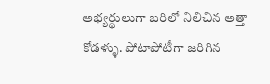అభ్యర్థులుగా బరిలో నిలిచిన అత్తా కోడళ్ళు. పోటాపోటీగా జరిగిన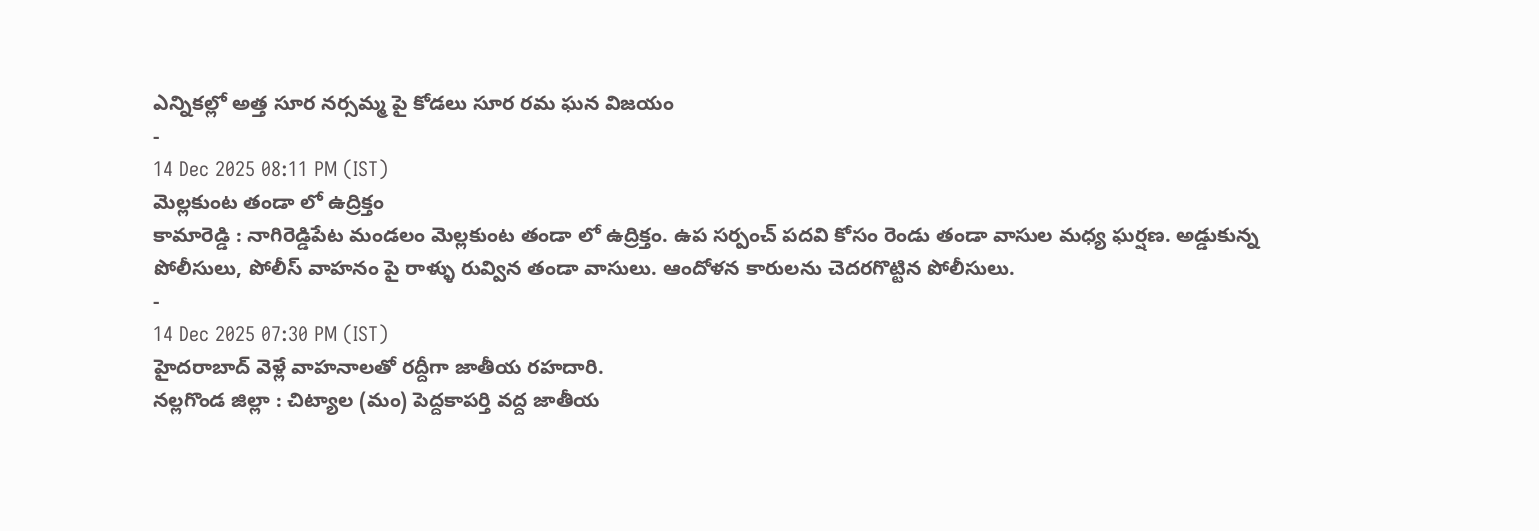ఎన్నికల్లో అత్త సూర నర్సమ్మ పై కోడలు సూర రమ ఘన విజయం
-
14 Dec 2025 08:11 PM (IST)
మెల్లకుంట తండా లో ఉద్రిక్తం
కామారెడ్డి : నాగిరెడ్డిపేట మండలం మెల్లకుంట తండా లో ఉద్రిక్తం. ఉప సర్పంచ్ పదవి కోసం రెండు తండా వాసుల మధ్య ఘర్షణ. అడ్డుకున్న పోలీసులు, పోలీస్ వాహనం పై రాళ్ళు రువ్విన తండా వాసులు. ఆందోళన కారులను చెదరగొట్టిన పోలీసులు.
-
14 Dec 2025 07:30 PM (IST)
హైదరాబాద్ వెళ్లే వాహనాలతో రద్దీగా జాతీయ రహదారి.
నల్లగొండ జిల్లా : చిట్యాల (మం) పెద్దకాపర్తి వద్ద జాతీయ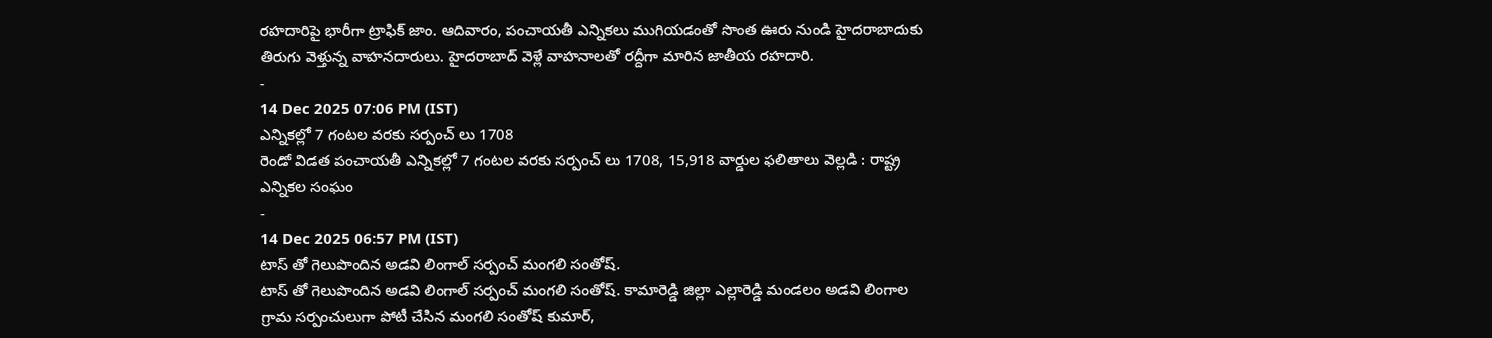రహదారిపై భారీగా ట్రాఫిక్ జాం. ఆదివారం, పంచాయతీ ఎన్నికలు ముగియడంతో సొంత ఊరు నుండి హైదరాబాదుకు తిరుగు వెళ్తున్న వాహనదారులు. హైదరాబాద్ వెళ్లే వాహనాలతో రద్దీగా మారిన జాతీయ రహదారి.
-
14 Dec 2025 07:06 PM (IST)
ఎన్నికల్లో 7 గంటల వరకు సర్పంచ్ లు 1708
రెండో విడత పంచాయతీ ఎన్నికల్లో 7 గంటల వరకు సర్పంచ్ లు 1708, 15,918 వార్డుల ఫలితాలు వెల్లడి : రాష్ట్ర ఎన్నికల సంఘం
-
14 Dec 2025 06:57 PM (IST)
టాస్ తో గెలుపొందిన అడవి లింగాల్ సర్పంచ్ మంగలి సంతోష్.
టాస్ తో గెలుపొందిన అడవి లింగాల్ సర్పంచ్ మంగలి సంతోష్. కామారెడ్డి జిల్లా ఎల్లారెడ్డి మండలం అడవి లింగాల గ్రామ సర్పంచులుగా పోటీ చేసిన మంగలి సంతోష్ కుమార్,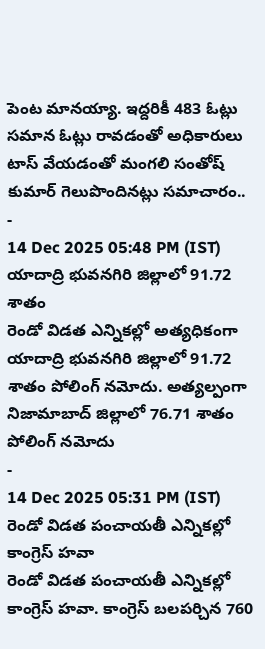పెంట మానయ్యా. ఇద్దరికీ 483 ఓట్లు సమాన ఓట్లు రావడంతో అధికారులు టాస్ వేయడంతో మంగలి సంతోష్ కుమార్ గెలుపొందినట్లు సమాచారం..
-
14 Dec 2025 05:48 PM (IST)
యాదాద్రి భువనగిరి జిల్లాలో 91.72 శాతం
రెండో విడత ఎన్నికల్లో అత్యధికంగా యాదాద్రి భువనగిరి జిల్లాలో 91.72 శాతం పోలింగ్ నమోదు. అత్యల్పంగా నిజామాబాద్ జిల్లాలో 76.71 శాతం పోలింగ్ నమోదు
-
14 Dec 2025 05:31 PM (IST)
రెండో విడత పంచాయతీ ఎన్నికల్లో కాంగ్రెస్ హవా
రెండో విడత పంచాయతీ ఎన్నికల్లో కాంగ్రెస్ హవా. కాంగ్రెస్ బలపర్చిన 760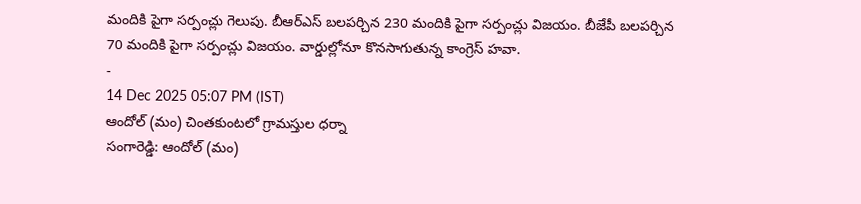మందికి పైగా సర్పంచ్లు గెలుపు. బీఆర్ఎస్ బలపర్చిన 230 మందికి పైగా సర్పంచ్లు విజయం. బీజేపీ బలపర్చిన 70 మందికి పైగా సర్పంచ్లు విజయం. వార్డుల్లోనూ కొనసాగుతున్న కాంగ్రెస్ హవా.
-
14 Dec 2025 05:07 PM (IST)
ఆందోల్ (మం) చింతకుంటలో గ్రామస్తుల ధర్నా
సంగారెడ్డి: ఆందోల్ (మం)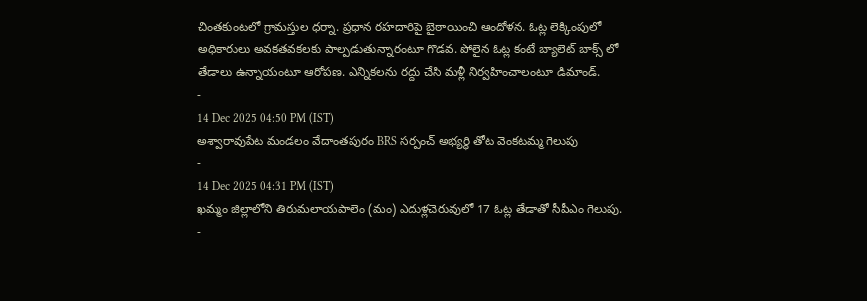చింతకుంటలో గ్రామస్తుల ధర్నా. ప్రధాన రహదారిపై బైఠాయించి ఆందోళన. ఓట్ల లెక్కింపులో అధికారులు అవకతవకలకు పాల్పడుతున్నారంటూ గొడవ. పోలైన ఓట్ల కంటే బ్యాలెట్ బాక్స్ లో తేడాలు ఉన్నాయంటూ ఆరోపణ. ఎన్నికలను రద్దు చేసి మళ్లీ నిర్వహించాలంటూ డిమాండ్.
-
14 Dec 2025 04:50 PM (IST)
అశ్వారావుపేట మండలం వేదాంతపురం BRS సర్పంచ్ అభ్యర్థి తోట వెంకటమ్మ గెలుపు
-
14 Dec 2025 04:31 PM (IST)
ఖమ్మం జిల్లాలోని తిరుమలాయపాలెం (మం) ఎదుళ్లచెరువులో 17 ఓట్ల తేడాతో సీపీఎం గెలుపు.
-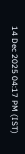14 Dec 2025 04:17 PM (IST)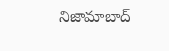నిజామాబాద్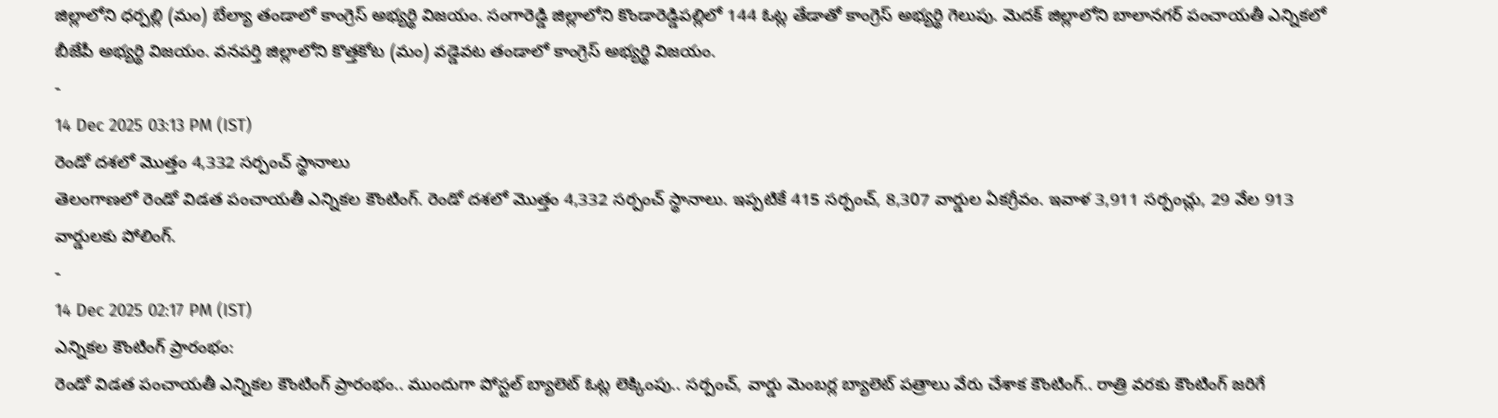జిల్లాలోని ధర్పల్లి (మం) బేల్యా తండాలో కాంగ్రెస్ అభ్యర్థి విజయం. సంగారెడ్డి జిల్లాలోని కొండారెడ్డిపల్లిలో 144 ఓట్ల తేడాతో కాంగ్రెస్ అభ్యర్థి గెలుపు. మెదక్ జిల్లాలోని బాలానగర్ పంచాయతీ ఎన్నికలో బీజేపీ అభ్యర్థి విజయం. వనపర్తి జిల్లాలోని కొత్తకోట (మం) వడ్డెవట తండాలో కాంగ్రెస్ అభ్యర్థి విజయం.
-
14 Dec 2025 03:13 PM (IST)
రెండో దశలో మొత్తం 4,332 సర్పంచ్ స్థానాలు
తెలంగాణలో రెండో విడత పంచాయతీ ఎన్నికల కౌంటింగ్. రెండో దశలో మొత్తం 4,332 సర్పంచ్ స్థానాలు. ఇప్పటికే 415 సర్పంచ్, 8,307 వార్డుల ఏకగ్రీవం. ఇవాళ 3,911 సర్పంచ్లు, 29 వేల 913 వార్డులకు పోలింగ్.
-
14 Dec 2025 02:17 PM (IST)
ఎన్నికల కౌంటింగ్ ప్రారంభం:
రెండో విడత పంచాయతీ ఎన్నికల కౌంటింగ్ ప్రారంభం.. ముందుగా పోస్టల్ బ్యాలెట్ ఓట్ల లెక్కింపు.. సర్పంచ్, వార్డు మెంబర్ల బ్యాలెట్ పత్రాలు వేరు చేశాక కౌంటింగ్.. రాత్రి వరకు కౌంటింగ్ జరిగే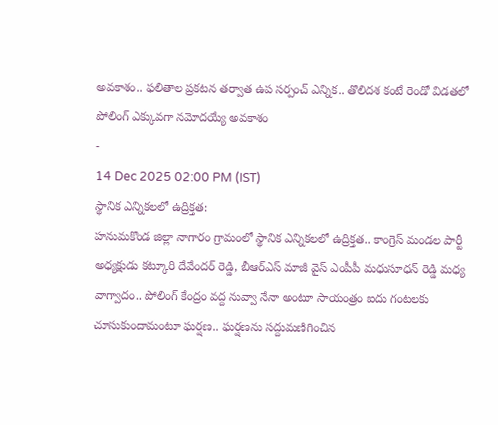అవకాశం.. ఫలితాల ప్రకటన తర్వాత ఉప సర్పంచ్ ఎన్నిక.. తొలిదశ కంటే రెండో విడతలో పోలింగ్ ఎక్కువగా నమోదయ్యే అవకాశం
-
14 Dec 2025 02:00 PM (IST)
స్థానిక ఎన్నికలలో ఉద్రిక్తత:
హనుమకొండ జిల్లా నాగారం గ్రామంలో స్థానిక ఎన్నికలలో ఉద్రిక్తత.. కాంగ్రెస్ మండల పార్టీ అధ్యక్షుడు కట్కూరి దేవేందర్ రెడ్డి, బీఆర్ఎస్ మాజీ వైస్ ఎంపీపీ మధుసూధన్ రెడ్డి మధ్య వాగ్వాదం.. పోలింగ్ కేంద్రం వద్ద నువ్వా నేనా అంటూ సాయంత్రం ఐదు గంటలకు చూసుకుందామంటూ ఘర్షణ.. ఘర్షణను సద్దుమణిగించిన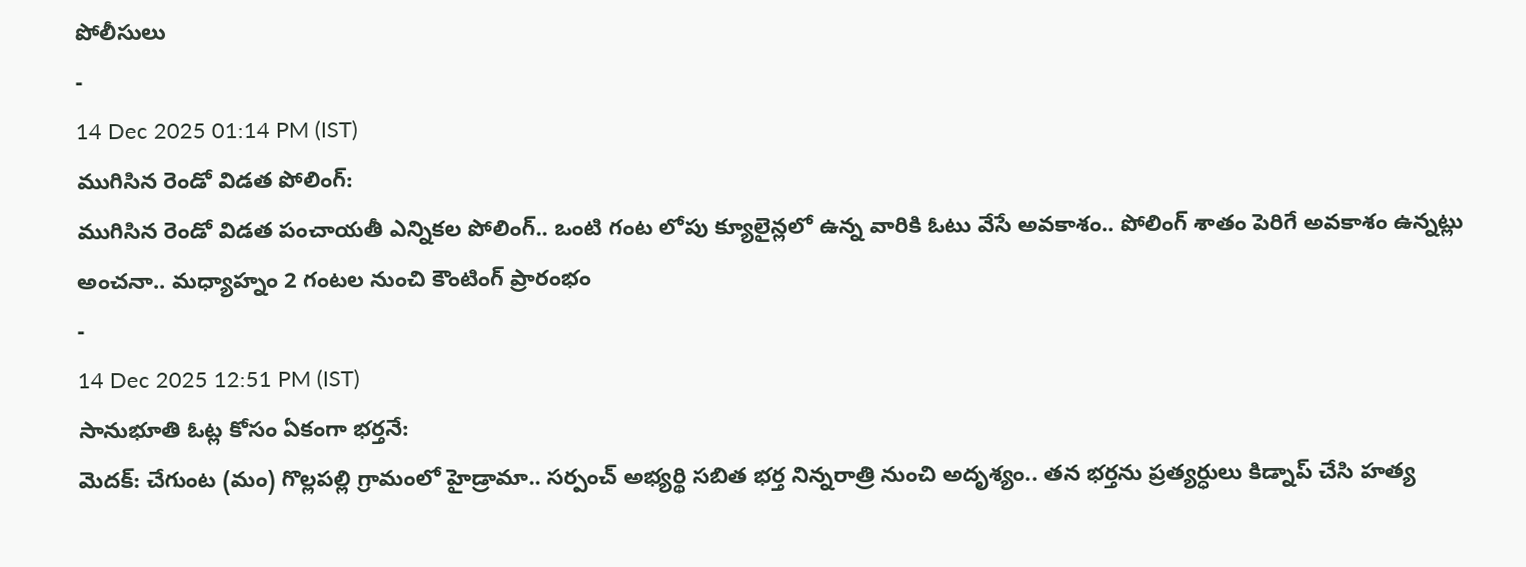పోలీసులు
-
14 Dec 2025 01:14 PM (IST)
ముగిసిన రెండో విడత పోలింగ్:
ముగిసిన రెండో విడత పంచాయతీ ఎన్నికల పోలింగ్.. ఒంటి గంట లోపు క్యూలైన్లలో ఉన్న వారికి ఓటు వేసే అవకాశం.. పోలింగ్ శాతం పెరిగే అవకాశం ఉన్నట్లు అంచనా.. మధ్యాహ్నం 2 గంటల నుంచి కౌంటింగ్ ప్రారంభం
-
14 Dec 2025 12:51 PM (IST)
సానుభూతి ఓట్ల కోసం ఏకంగా భర్తనే:
మెదక్: చేగుంట (మం) గొల్లపల్లి గ్రామంలో హైడ్రామా.. సర్పంచ్ అభ్యర్థి సబిత భర్త నిన్నరాత్రి నుంచి అదృశ్యం.. తన భర్తను ప్రత్యర్ధులు కిడ్నాప్ చేసి హత్య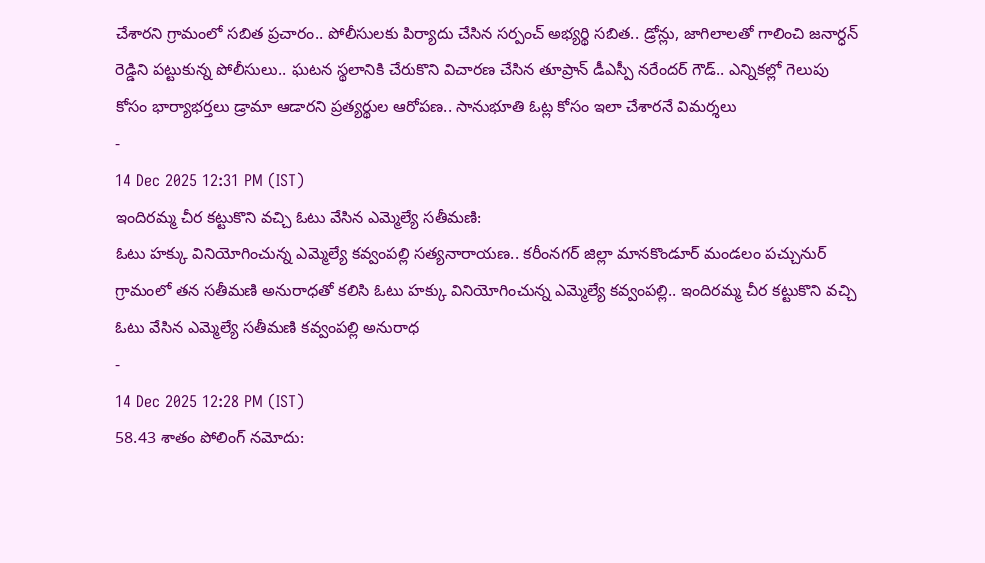చేశారని గ్రామంలో సబిత ప్రచారం.. పోలీసులకు పిర్యాదు చేసిన సర్పంచ్ అభ్యర్థి సబిత.. డ్రోన్లు, జాగిలాలతో గాలించి జనార్ధన్ రెడ్డిని పట్టుకున్న పోలీసులు.. ఘటన స్థలానికి చేరుకొని విచారణ చేసిన తూప్రాన్ డీఎస్పీ నరేందర్ గౌడ్.. ఎన్నికల్లో గెలుపు కోసం భార్యాభర్తలు డ్రామా ఆడారని ప్రత్యర్థుల ఆరోపణ.. సానుభూతి ఓట్ల కోసం ఇలా చేశారనే విమర్శలు
-
14 Dec 2025 12:31 PM (IST)
ఇందిరమ్మ చీర కట్టుకొని వచ్చి ఓటు వేసిన ఎమ్మెల్యే సతీమణి:
ఓటు హక్కు వినియోగించున్న ఎమ్మెల్యే కవ్వంపల్లి సత్యనారాయణ.. కరీంనగర్ జిల్లా మానకొండూర్ మండలం పచ్చునుర్ గ్రామంలో తన సతీమణి అనురాధతో కలిసి ఓటు హక్కు వినియోగించున్న ఎమ్మెల్యే కవ్వంపల్లి.. ఇందిరమ్మ చీర కట్టుకొని వచ్చి ఓటు వేసిన ఎమ్మెల్యే సతీమణి కవ్వంపల్లి అనురాధ
-
14 Dec 2025 12:28 PM (IST)
58.43 శాతం పోలింగ్ నమోదు: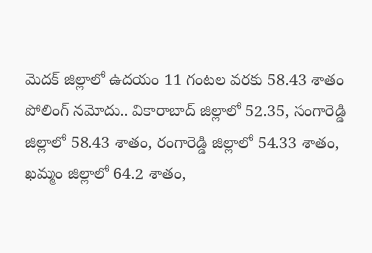మెదక్ జిల్లాలో ఉదయం 11 గంటల వరకు 58.43 శాతం పోలింగ్ నమోదు.. వికారాబాద్ జిల్లాలో 52.35, సంగారెడ్డి జిల్లాలో 58.43 శాతం, రంగారెడ్డి జిల్లాలో 54.33 శాతం, ఖమ్మం జిల్లాలో 64.2 శాతం,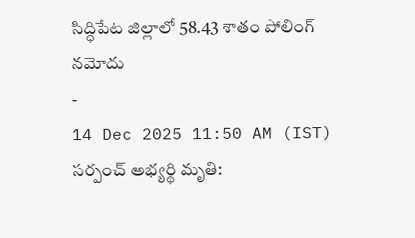సిద్ధిపేట జిల్లాలో 58.43 శాతం పోలింగ్ నమోదు
-
14 Dec 2025 11:50 AM (IST)
సర్పంచ్ అభ్యర్థి మృతి: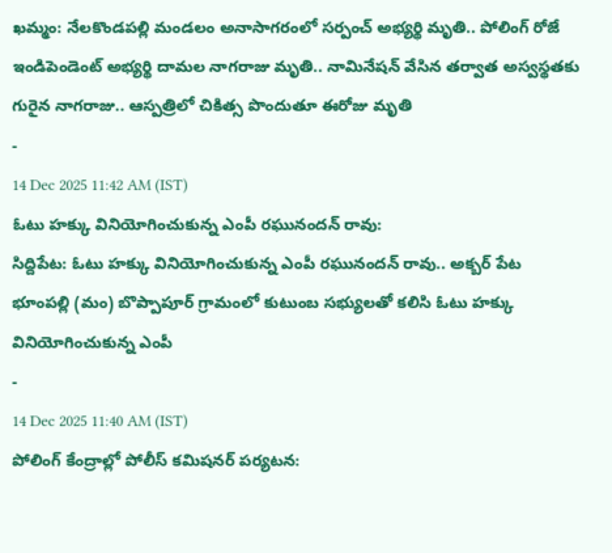ఖమ్మం: నేలకొండపల్లి మండలం అనాసాగరంలో సర్పంచ్ అభ్యర్థి మృతి.. పోలింగ్ రోజే ఇండిపెండెంట్ అభ్యర్థి దామల నాగరాజు మృతి.. నామినేషన్ వేసిన తర్వాత అస్వస్థతకు గురైన నాగరాజు.. ఆస్పత్రిలో చికిత్స పొందుతూ ఈరోజు మృతి
-
14 Dec 2025 11:42 AM (IST)
ఓటు హక్కు వినియోగించుకున్న ఎంపీ రఘునందన్ రావు:
సిద్దిపేట: ఓటు హక్కు వినియోగించుకున్న ఎంపీ రఘునందన్ రావు.. అక్బర్ పేట భూంపల్లి (మం) బొప్పాపూర్ గ్రామంలో కుటుంబ సభ్యులతో కలిసి ఓటు హక్కు వినియోగించుకున్న ఎంపీ
-
14 Dec 2025 11:40 AM (IST)
పోలింగ్ కేంద్రాల్లో పోలీస్ కమిషనర్ పర్యటన: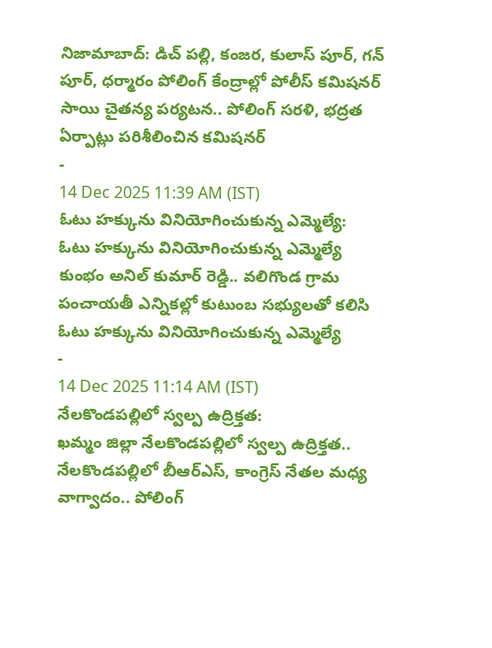నిజామాబాద్: డిచ్ పల్లి, కంజర, కులాస్ పూర్, గన్ పూర్, ధర్మారం పోలింగ్ కేంద్రాల్లో పోలీస్ కమిషనర్ సాయి చైతన్య పర్యటన.. పోలింగ్ సరళి, భద్రత ఏర్పాట్లు పరిశీలించిన కమిషనర్
-
14 Dec 2025 11:39 AM (IST)
ఓటు హక్కును వినియోగించుకున్న ఎమ్మెల్యే:
ఓటు హక్కును వినియోగించుకున్న ఎమ్మెల్యే కుంభం అనిల్ కుమార్ రెడ్డి.. వలిగొండ గ్రామ పంచాయతీ ఎన్నికల్లో కుటుంబ సభ్యులతో కలిసి ఓటు హక్కును వినియోగించుకున్న ఎమ్మెల్యే
-
14 Dec 2025 11:14 AM (IST)
నేలకొండపల్లిలో స్వల్ప ఉద్రిక్తత:
ఖమ్మం జిల్లా నేలకొండపల్లిలో స్వల్ప ఉద్రిక్తత.. నేలకొండపల్లిలో బీఆర్ఎస్, కాంగ్రెస్ నేతల మధ్య వాగ్వాదం.. పోలింగ్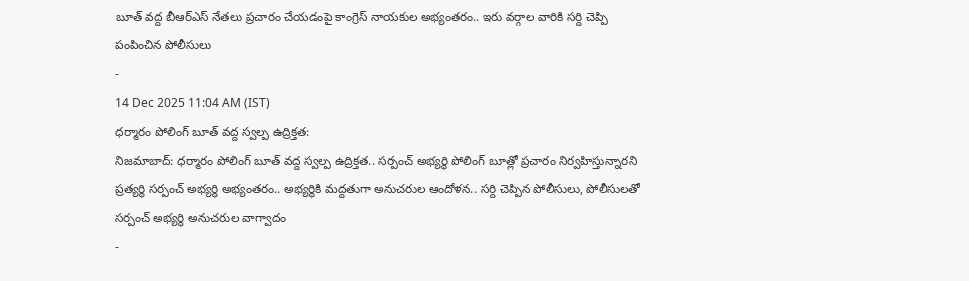బూత్ వద్ద బీఆర్ఎస్ నేతలు ప్రచారం చేయడంపై కాంగ్రెస్ నాయకుల అభ్యంతరం.. ఇరు వర్గాల వారికి సర్ది చెప్పి పంపించిన పోలీసులు
-
14 Dec 2025 11:04 AM (IST)
ధర్మారం పోలింగ్ బూత్ వద్ద స్వల్ప ఉద్రిక్తత:
నిజమాబాద్: ధర్మారం పోలింగ్ బూత్ వద్ద స్వల్ప ఉద్రిక్తత.. సర్పంచ్ అభ్యర్థి పోలింగ్ బూత్లో ప్రచారం నిర్వహిస్తున్నారని ప్రత్యర్థి సర్పంచ్ అభ్యర్థి అభ్యంతరం.. అభ్యర్థికి మద్దతుగా అనుచరుల ఆందోళన.. సర్ది చెప్పిన పోలీసులు, పోలీసులతో సర్పంచ్ అభ్యర్థి అనుచరుల వాగ్వాదం
-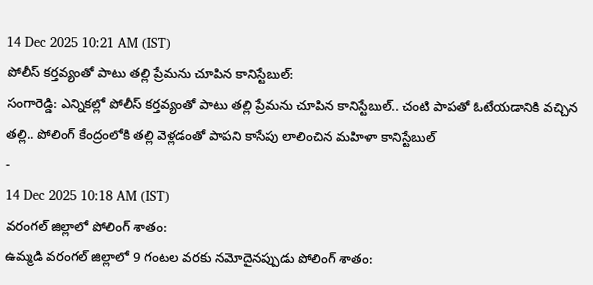14 Dec 2025 10:21 AM (IST)
పోలీస్ కర్తవ్యంతో పాటు తల్లి ప్రేమను చూపిన కానిస్టేబుల్:
సంగారెడ్డి: ఎన్నికల్లో పోలీస్ కర్తవ్యంతో పాటు తల్లి ప్రేమను చూపిన కానిస్టేబుల్.. చంటి పాపతో ఓటేయడానికి వచ్చిన తల్లి.. పోలింగ్ కేంద్రంలోకి తల్లి వెళ్లడంతో పాపని కాసేపు లాలించిన మహిళా కానిస్టేబుల్
-
14 Dec 2025 10:18 AM (IST)
వరంగల్ జిల్లాలో పోలింగ్ శాతం:
ఉమ్మడి వరంగల్ జిల్లాలో 9 గంటల వరకు నమోదైనప్పుడు పోలింగ్ శాతం: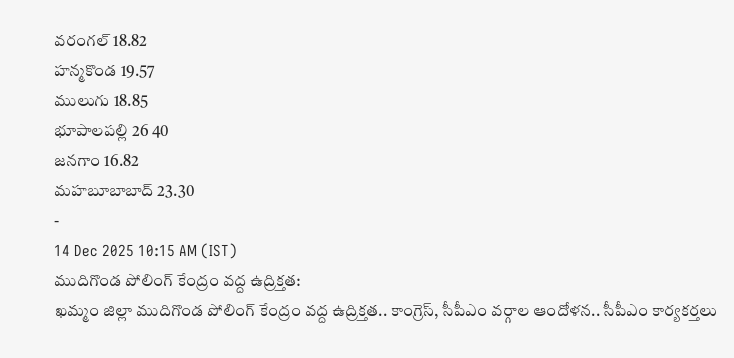వరంగల్ 18.82
హన్మకొండ 19.57
ములుగు 18.85
భూపాలపల్లి 26 40
జనగాం 16.82
మహబూబాబాద్ 23.30
-
14 Dec 2025 10:15 AM (IST)
ముదిగొండ పోలింగ్ కేంద్రం వద్ద ఉద్రిక్తత:
ఖమ్మం జిల్లా ముదిగొండ పోలింగ్ కేంద్రం వద్ద ఉద్రిక్తత.. కాంగ్రెస్, సీపీఎం వర్గాల ఆందోళన.. సీపీఎం కార్యకర్తలు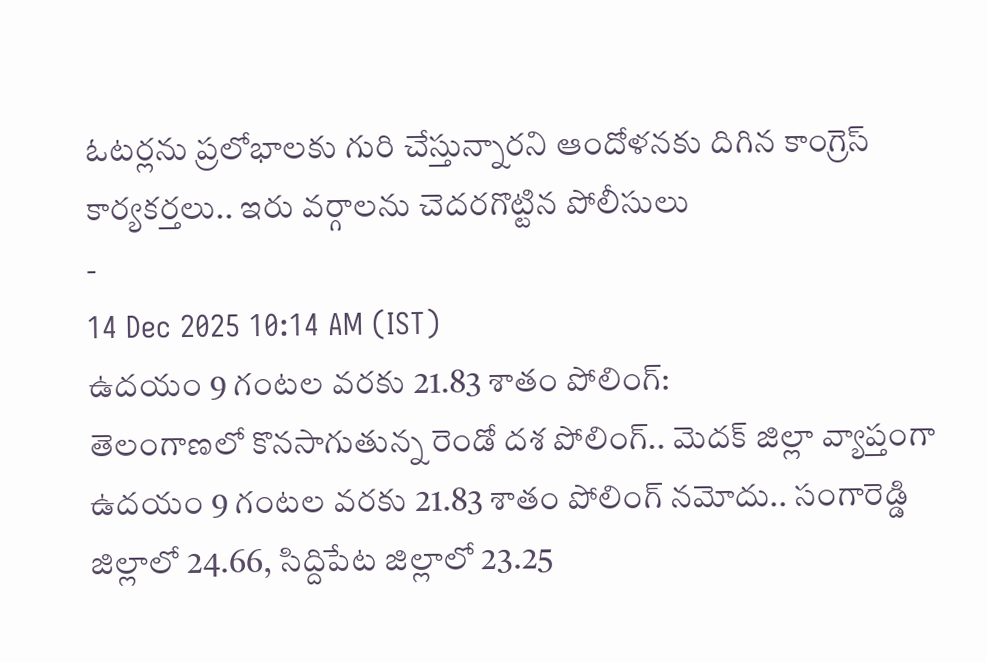ఓటర్లను ప్రలోభాలకు గురి చేస్తున్నారని ఆందోళనకు దిగిన కాంగ్రెస్ కార్యకర్తలు.. ఇరు వర్గాలను చెదరగొట్టిన పోలీసులు
-
14 Dec 2025 10:14 AM (IST)
ఉదయం 9 గంటల వరకు 21.83 శాతం పోలింగ్:
తెలంగాణలో కొనసాగుతున్న రెండో దశ పోలింగ్.. మెదక్ జిల్లా వ్యాప్తంగా ఉదయం 9 గంటల వరకు 21.83 శాతం పోలింగ్ నమోదు.. సంగారెడ్డి జిల్లాలో 24.66, సిద్దిపేట జిల్లాలో 23.25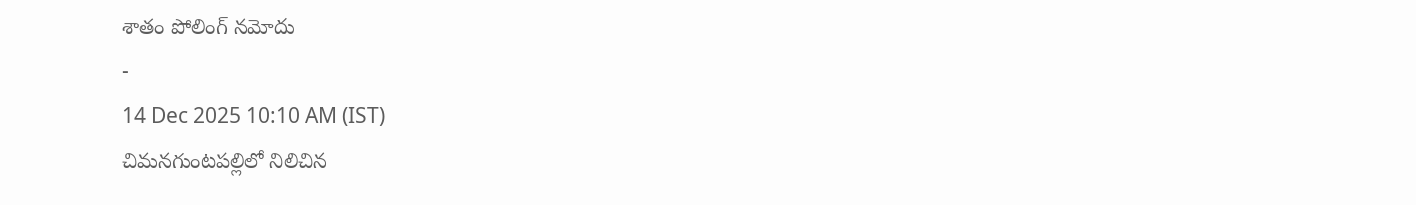శాతం పోలింగ్ నమోదు
-
14 Dec 2025 10:10 AM (IST)
చిమనగుంటపల్లిలో నిలిచిన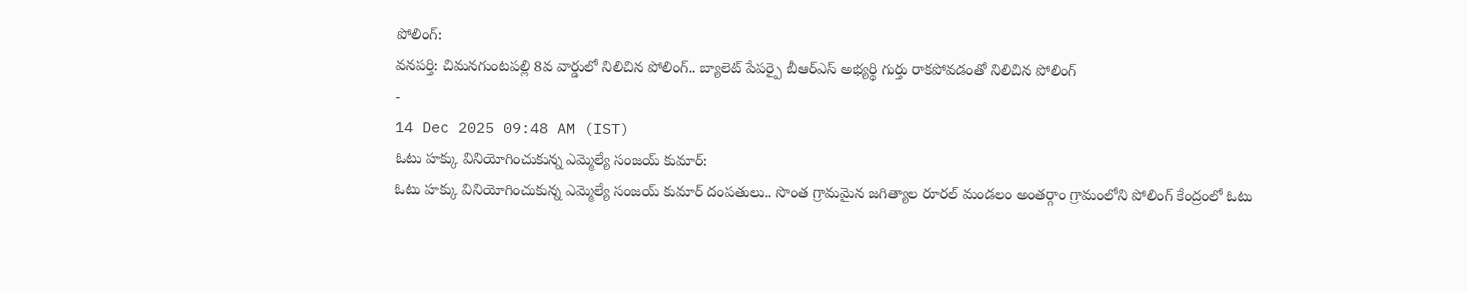పోలింగ్:
వనపర్తి: చిమనగుంటపల్లి 8వ వార్డులో నిలిచిన పోలింగ్.. బ్యాలెట్ పేపర్పై బీఆర్ఎస్ అభ్యర్థి గుర్తు రాకపోవడంతో నిలిచిన పోలింగ్
-
14 Dec 2025 09:48 AM (IST)
ఓటు హక్కు వినియోగించుకున్న ఎమ్మెల్యే సంజయ్ కుమార్:
ఓటు హక్కు వినియోగించుకున్న ఎమ్మెల్యే సంజయ్ కుమార్ దంపతులు.. సొంత గ్రామమైన జగిత్యాల రూరల్ మండలం అంతర్గాం గ్రామంలోని పోలింగ్ కేంద్రంలో ఓటు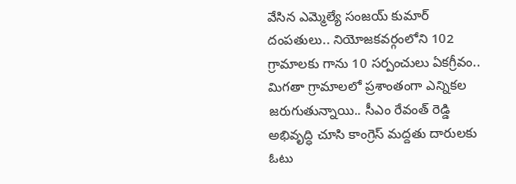వేసిన ఎమ్మెల్యే సంజయ్ కుమార్ దంపతులు.. నియోజకవర్గంలోని 102 గ్రామాలకు గాను 10 సర్పంచులు ఏకగ్రీవం.. మిగతా గ్రామాలలో ప్రశాంతంగా ఎన్నికల జరుగుతున్నాయి.. సీఎం రేవంత్ రెడ్డి అభివృద్ధి చూసి కాంగ్రెస్ మద్దతు దారులకు ఓటు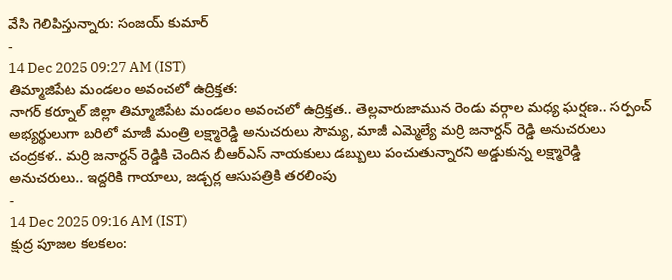వేసి గెలిపిస్తున్నారు: సంజయ్ కుమార్
-
14 Dec 2025 09:27 AM (IST)
తిమ్మాజిపేట మండలం అవంచలో ఉద్రిక్తత:
నాగర్ కర్నూల్ జిల్లా తిమ్మాజిపేట మండలం అవంచలో ఉద్రిక్తత.. తెల్లవారుజామున రెండు వర్గాల మధ్య ఘర్షణ.. సర్పంచ్ అభ్యర్థులుగా బరిలో మాజీ మంత్రి లక్ష్మారెడ్డి అనుచరులు సౌమ్య, మాజీ ఎమ్మెల్యే మర్రి జనార్దన్ రెడ్డి అనుచరులు చంద్రకళ.. మర్రి జనార్దన్ రెడ్డికి చెందిన బీఆర్ఎస్ నాయకులు డబ్బులు పంచుతున్నారని అడ్డుకున్న లక్ష్మారెడ్డి అనుచరులు.. ఇద్దరికి గాయాలు, జడ్చర్ల ఆసుపత్రికి తరలింపు
-
14 Dec 2025 09:16 AM (IST)
క్షుద్ర పూజల కలకలం: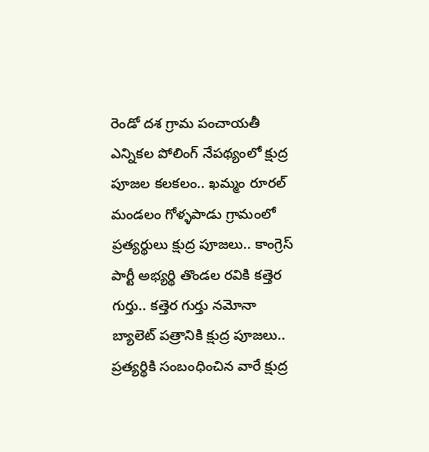రెండో దశ గ్రామ పంచాయతీ ఎన్నికల పోలింగ్ నేపథ్యంలో క్షుద్ర పూజల కలకలం.. ఖమ్మం రూరల్ మండలం గోళ్ళపాడు గ్రామంలో ప్రత్యర్థులు క్షుద్ర పూజలు.. కాంగ్రెస్ పార్టీ అభ్యర్థి తొండల రవికి కత్తెర గుర్తు.. కత్తెర గుర్తు నమోనా బ్యాలెట్ పత్రానికి క్షుద్ర పూజలు.. ప్రత్యర్థికి సంబంధించిన వారే క్షుద్ర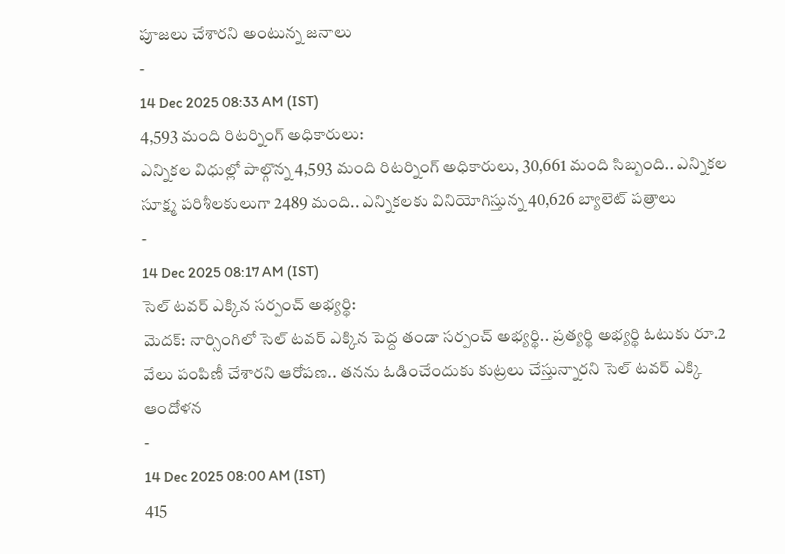పూజలు చేశారని అంటున్న జనాలు
-
14 Dec 2025 08:33 AM (IST)
4,593 మంది రిటర్నింగ్ అధికారులు:
ఎన్నికల విధుల్లో పాల్గొన్న 4,593 మంది రిటర్నింగ్ అధికారులు, 30,661 మంది సిబ్బంది.. ఎన్నికల సూక్ష్మ పరిశీలకులుగా 2489 మంది.. ఎన్నికలకు వినియోగిస్తున్న 40,626 బ్యాలెట్ పత్రాలు
-
14 Dec 2025 08:17 AM (IST)
సెల్ టవర్ ఎక్కిన సర్పంచ్ అభ్యర్థి:
మెదక్: నార్సింగిలో సెల్ టవర్ ఎక్కిన పెద్ద తండా సర్పంచ్ అభ్యర్థి.. ప్రత్యర్థి అభ్యర్థి ఓటుకు రూ.2 వేలు పంపిణీ చేశారని ఆరోపణ.. తనను ఓడించేందుకు కుట్రలు చేస్తున్నారని సెల్ టవర్ ఎక్కి ఆందోళన
-
14 Dec 2025 08:00 AM (IST)
415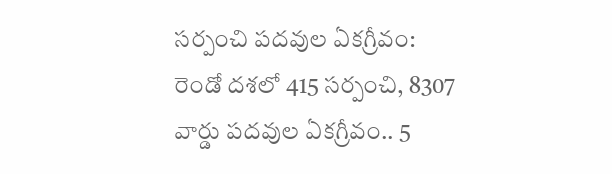సర్పంచి పదవుల ఏకగ్రీవం:
రెండో దశలో 415 సర్పంచి, 8307 వార్డు పదవుల ఏకగ్రీవం.. 5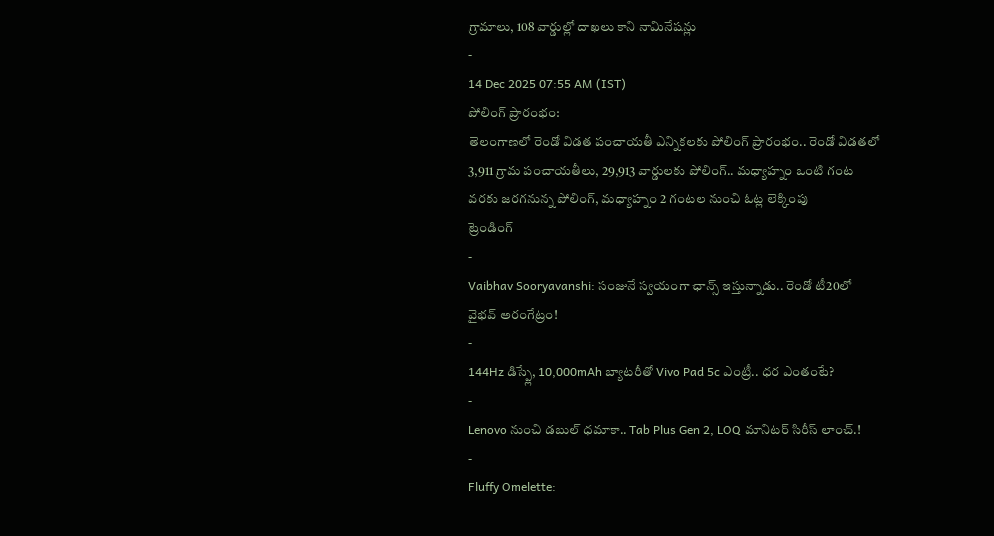గ్రామాలు, 108 వార్డుల్లో దాఖలు కాని నామినేషన్లు
-
14 Dec 2025 07:55 AM (IST)
పోలింగ్ ప్రారంభం:
తెలంగాణలో రెండో విడత పంచాయతీ ఎన్నికలకు పోలింగ్ ప్రారంభం.. రెండో విడతలో 3,911 గ్రామ పంచాయతీలు, 29,913 వార్డులకు పోలింగ్.. మధ్యాహ్నం ఒంటి గంట వరకు జరగనున్న పోలింగ్, మధ్యాహ్నం 2 గంటల నుంచి ఓట్ల లెక్కింపు
ట్రెండింగ్
-
Vaibhav Sooryavanshi: సంజునే స్వయంగా ఛాన్స్ ఇస్తున్నాడు.. రెండో టీ20లో వైభవ్ అరంగేట్రం!
-
144Hz డిస్ప్లే, 10,000mAh బ్యాటరీతో Vivo Pad 5c ఎంట్రీ.. ధర ఎంతంటే?
-
Lenovo నుంచి డబుల్ ధమాకా.. Tab Plus Gen 2, LOQ మానిటర్ సిరీస్ లాంచ్.!
-
Fluffy Omelette: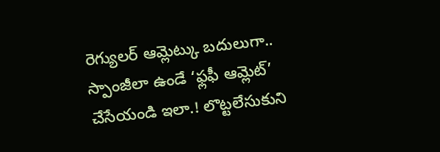రెగ్యులర్ ఆమ్లెట్కు బదులుగా.. స్పాంజీలా ఉండే ‘ఫ్లఫీ ఆమ్లెట్’ చేసేయండి ఇలా.! లొట్టలేసుకుని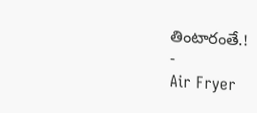తింటారంతే.!
-
Air Fryer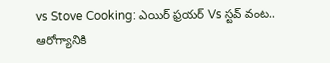vs Stove Cooking: ఎయిర్ ఫ్రయర్ Vs స్టవ్ వంట.. ఆరోగ్యానికి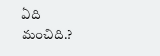ఏది మంచిది.?